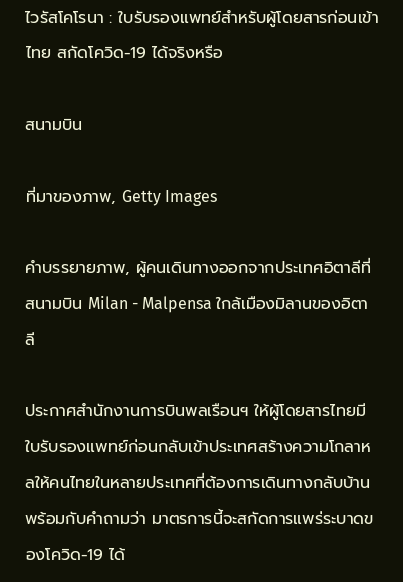ไวรัสโคโรนา : ใบรับรองแพทย์สำหรับผู้โดยสารก่อนเข้าไทย สกัดโควิด-19 ได้จริงหรือ

สนามบิน

ที่มาของภาพ, Getty Images

คำบรรยายภาพ, ผู้คนเดินทางออกจากประเทศอิตาลีที่สนามบิน Milan - Malpensa ใกล้เมืองมิลานของอิตาลี

ประกาศสำนักงานการบินพลเรือนฯ ให้ผู้โดยสารไทยมีใบรับรองแพทย์ก่อนกลับเข้าประเทศสร้างความโกลาหลให้คนไทยในหลายประเทศที่ต้องการเดินทางกลับบ้าน พร้อมกับคำถามว่า มาตรการนี้จะสกัดการแพร่ระบาดของโควิด-19 ได้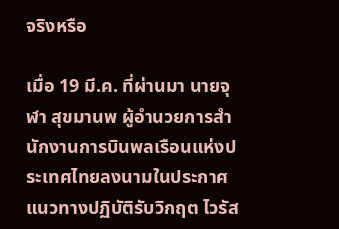จริงหรือ

เมื่อ 19 มี.ค. ที่ผ่านมา นายจุฬา สุขมานพ ผู้อำนวยการสำนักงานการบินพลเรือนแห่งประเทศไทยลงนามในประกาศแนวทางปฏิบัติรับวิกฤต ไวรัส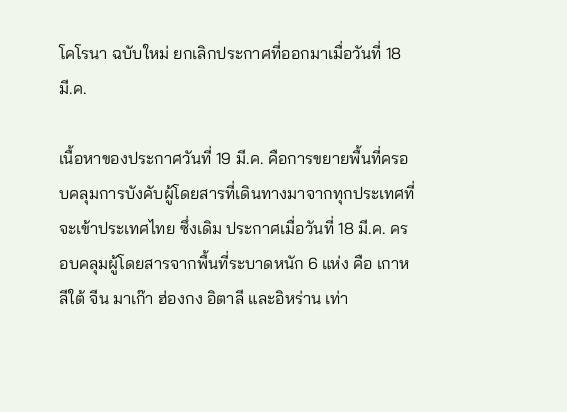โคโรนา ฉบับใหม่ ยกเลิกประกาศที่ออกมาเมื่อวันที่ 18 มี.ค.

เนื้อหาของประกาศวันที่ 19 มี.ค. คือการขยายพื้นที่ครอบคลุมการบังคับผู้โดยสารที่เดินทางมาจากทุกประเทศที่จะเข้าประเทศไทย ซึ่งเดิม ประกาศเมื่อวันที่ 18 มี.ค. ครอบคลุมผู้โดยสารจากพื้นที่ระบาดหนัก 6 แห่ง คือ เกาหลีใต้ จีน มาเก๊า ฮ่องกง อิตาลี และอิหร่าน เท่า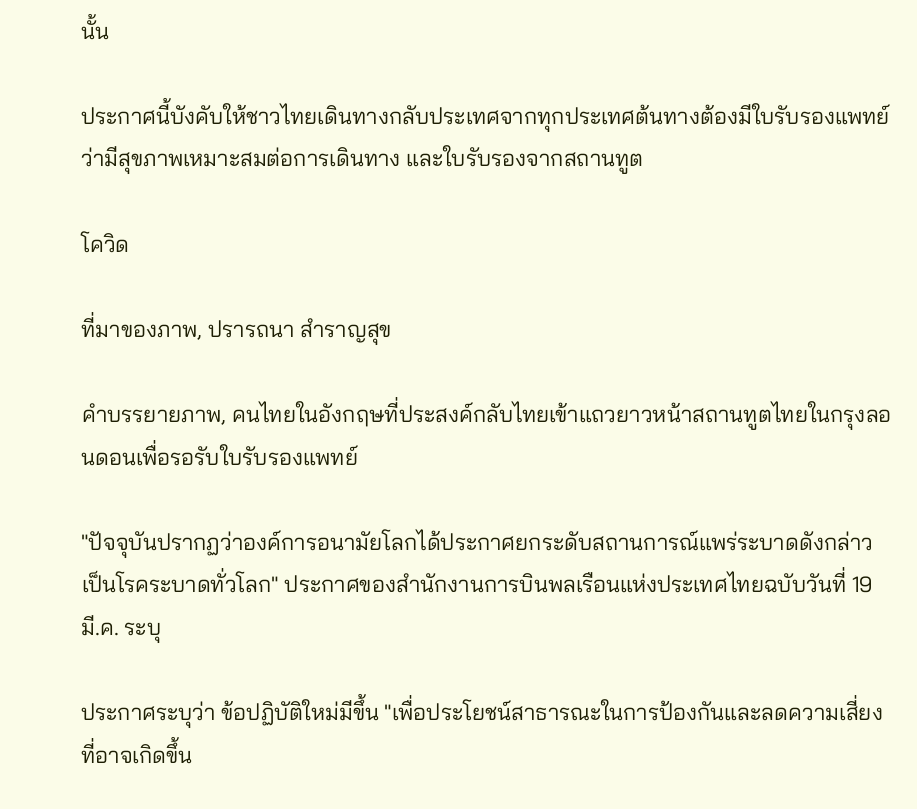นั้น

ประกาศนี้บังคับให้ชาวไทยเดินทางกลับประเทศจากทุกประเทศต้นทางต้องมีใบรับรองแพทย์ว่ามีสุขภาพเหมาะสมต่อการเดินทาง และใบรับรองจากสถานทูต

โควิด

ที่มาของภาพ, ปรารถนา สำราญสุข

คำบรรยายภาพ, คนไทยในอังกฤษที่ประสงค์กลับไทยเข้าแถวยาวหน้าสถานทูตไทยในกรุงลอนดอนเพื่อรอรับใบรับรองแพทย์

"ปัจจุบันปรากฏว่าองค์การอนามัยโลกได้ประกาศยกระดับสถานการณ์แพร่ระบาดดังกล่าวเป็นโรคระบาดทั่วโลก" ประกาศของสำนักงานการบินพลเรือนแห่งประเทศไทยฉบับวันที่ 19 มี.ค. ระบุ

ประกาศระบุว่า ข้อปฏิบัติใหม่มีขึ้น "เพื่อประโยชน์สาธารณะในการป้องกันและลดความเสี่ยงที่อาจเกิดขึ้น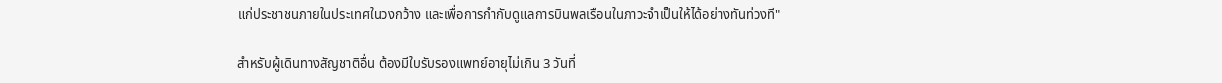แก่ประชาชนภายในประเทศในวงกว้าง และเพื่อการกำกับดูแลการบินพลเรือนในภาวะจำเป็นให้ได้อย่างทันท่วงที"

สำหรับผู้เดินทางสัญชาติอื่น ต้องมีใบรับรองแพทย์อายุไม่เกิน 3 วันที่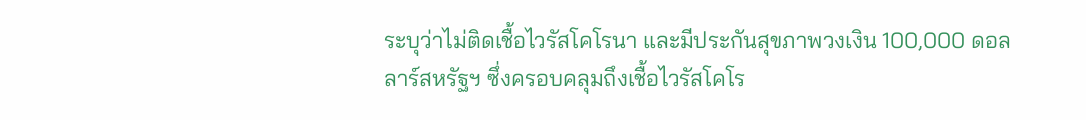ระบุว่าไม่ติดเชื้อไวรัสโคโรนา และมีประกันสุขภาพวงเงิน 100,000 ดอลลาร์สหรัฐฯ ซึ่งครอบคลุมถึงเชื้อไวรัสโคโร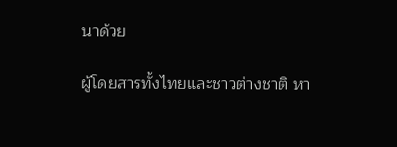นาด้วย

ผู้โดยสารทั้งไทยและชาวต่างชาติ หา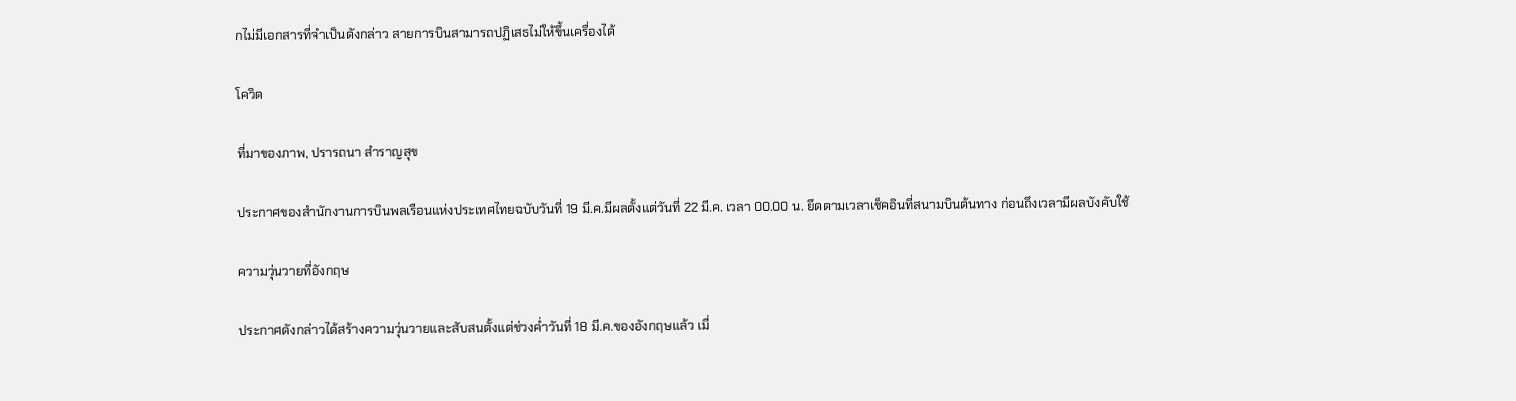กไม่มีเอกสารที่จำเป็นดังกล่าว สายการบินสามารถปฏิเสธไม่ให้ขึ้นเครื่องได้

โควิด

ที่มาของภาพ, ปรารถนา สำราญสุข

ประกาศของสำนักงานการบินพลเรือนแห่งประเทศไทยฉบับวันที่ 19 มี.ค.มีผลตั้งแต่วันที่ 22 มี.ค. เวลา 00.00 น. ยึดตามเวลาเช็คอินที่สนามบินต้นทาง ก่อนถึงเวลามีผลบังคับใช้

ความวุ่นวายที่อังกฤษ

ประกาศดังกล่าวได้สร้างความวุ่นวายและสับสนตั้งแต่ช่วงค่ำวันที่ 18 มี.ค.ของอังกฤษแล้ว เมื่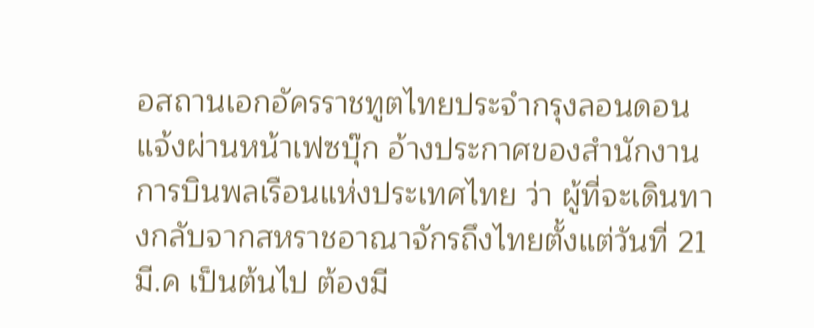อสถานเอกอัครราชทูตไทยประจำกรุงลอนดอนแจ้งผ่านหน้าเฟซบุ๊ก อ้างประกาศของสำนักงานการบินพลเรือนแห่งประเทศไทย ว่า ผู้ที่จะเดินทางกลับจากสหราชอาณาจักรถึงไทยตั้งแต่วันที่ 21 มี.ค เป็นต้นไป ต้องมี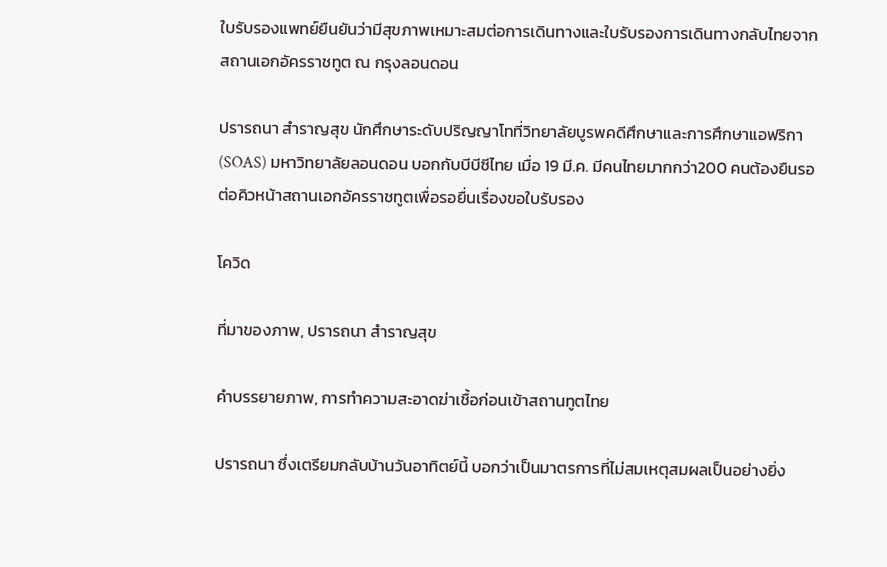ใบรับรองแพทย์ยืนยันว่ามีสุขภาพเหมาะสมต่อการเดินทางและใบรับรองการเดินทางกลับไทยจากสถานเอกอัครราชทูต ณ กรุงลอนดอน

ปรารถนา สำราญสุข นักศึกษาระดับปริญญาโทที่วิทยาลัยบูรพคดีศึกษาและการศึกษาแอฟริกา (SOAS) มหาวิทยาลัยลอนดอน บอกกับบีบีซีไทย เมื่อ 19 มี.ค. มีคนไทยมากกว่า200 คนต้องยืนรอต่อคิวหน้าสถานเอกอัครราชทูตเพื่อรอยื่นเรื่องขอใบรับรอง

โควิด

ที่มาของภาพ, ปรารถนา สำราญสุข

คำบรรยายภาพ, การทำความสะอาดฆ่าเชื้อก่อนเข้าสถานทูตไทย

ปรารถนา ซึ่งเตรียมกลับบ้านวันอาทิตย์นี้ บอกว่าเป็นมาตรการที่ไม่สมเหตุสมผลเป็นอย่างยิ่ง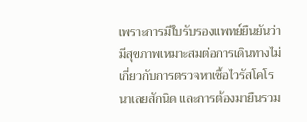เพราะการมีใบรับรองแพทย์ยืนยันว่ามีสุขภาพเหมาะสมต่อการเดินทางไม่เกี่ยวกับการตรวจหาเชื้อไวรัสโคโรนาเลยสักนิด และการต้องมายืนรวม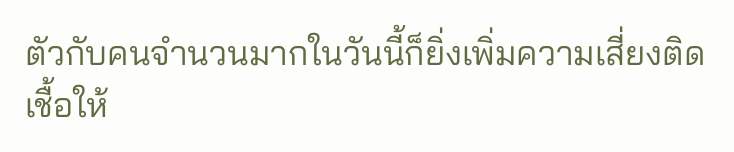ตัวกับคนจำนวนมากในวันนี้ก็ยิ่งเพิ่มความเสี่ยงติดเชื้อให้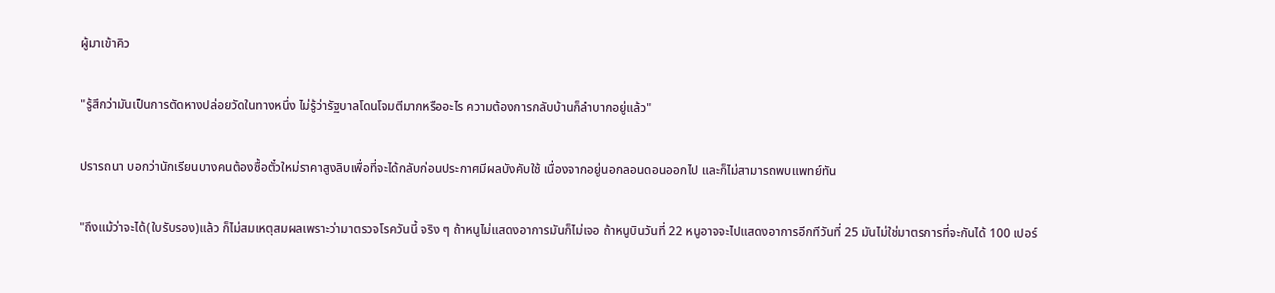ผู้มาเข้าคิว

"รู้สึกว่ามันเป็นการตัดหางปล่อยวัดในทางหนึ่ง ไม่รู้ว่ารัฐบาลโดนโจมตีมากหรืออะไร ความต้องการกลับบ้านก็ลำบากอยู่แล้ว"

ปรารถนา บอกว่านักเรียนบางคนต้องซื้อตั๋วใหม่ราคาสูงลิบเพื่อที่จะได้กลับก่อนประกาศมีผลบังคับใช้ เนื่องจากอยู่นอกลอนดอนออกไป และก็ไม่สามารถพบแพทย์ทัน

"ถึงแม้ว่าจะได้(ใบรับรอง)แล้ว ก็ไม่สมเหตุสมผลเพราะว่ามาตรวจโรควันนี้ จริง ๆ ถ้าหนูไม่แสดงอาการมันก็ไม่เจอ ถ้าหนูบินวันที่ 22 หนูอาจจะไปแสดงอาการอีกทีวันที่ 25 มันไม่ใช่มาตรการที่จะกันได้ 100 เปอร์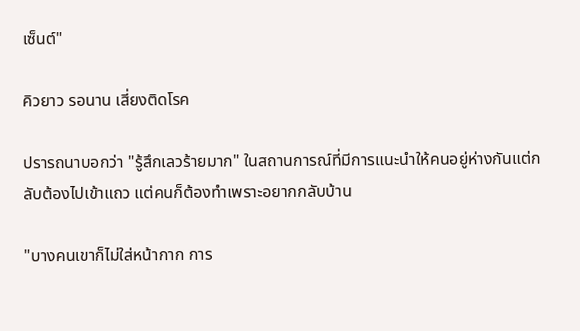เซ็นต์"

คิวยาว รอนาน เสี่ยงติดโรค

ปรารถนาบอกว่า "รู้สึกเลวร้ายมาก" ในสถานการณ์ที่มีการแนะนำให้คนอยู่ห่างกันแต่กลับต้องไปเข้าแถว แต่คนก็ต้องทำเพราะอยากกลับบ้าน

"บางคนเขาก็ไม่ใส่หน้ากาก การ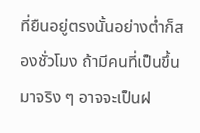ที่ยืนอยู่ตรงนั้นอย่างต่ำก็สองชั่วโมง ถ้ามีคนที่เป็นขึ้นมาจริง ๆ อาจจะเป็นฝ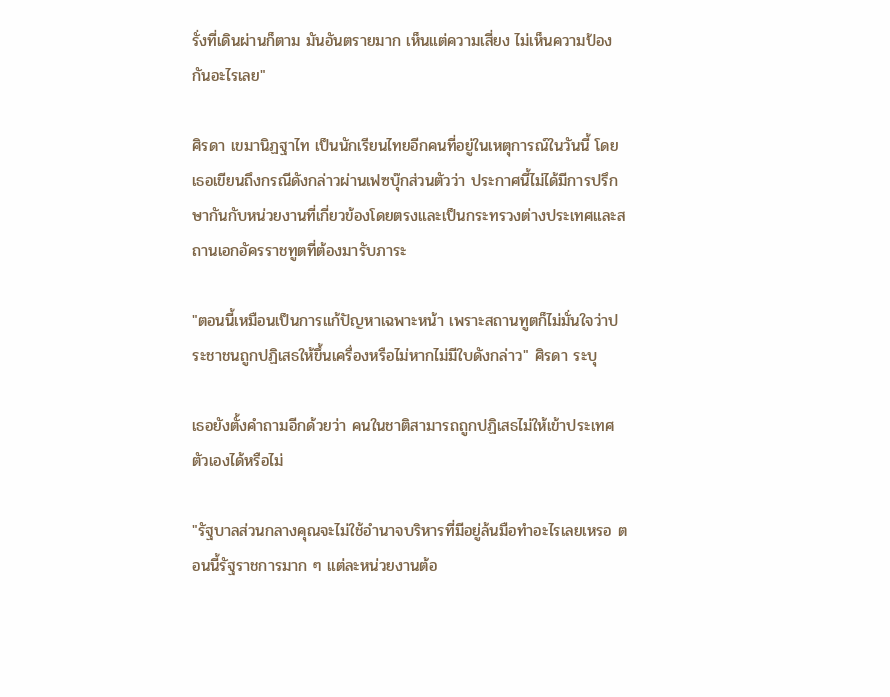รั่งที่เดินผ่านก็ตาม มันอันตรายมาก เห็นแต่ความเสี่ยง ไม่เห็นความป้องกันอะไรเลย"

ศิรดา เขมานิฏฐาไท เป็นนักเรียนไทยอีกคนที่อยู่ในเหตุการณ์ในวันนี้ โดยเธอเขียนถึงกรณีดังกล่าวผ่านเฟซบุ๊กส่วนตัวว่า ประกาศนี้ไม่ได้มีการปรึกษากันกับหน่วยงานที่เกี่ยวข้องโดยตรงและเป็นกระทรวงต่างประเทศและสถานเอกอัครราชทูตที่ต้องมารับภาระ

"ตอนนี้เหมือนเป็นการแก้ปัญหาเฉพาะหน้า เพราะสถานทูตก็ไม่มั่นใจว่าประชาชนถูกปฏิเสธให้ขึ้นเครื่องหรือไม่หากไม่มีใบดังกล่าว" ศิรดา ระบุ

เธอยังตั้งคำถามอีกด้วยว่า คนในชาติสามารถถูกปฏิเสธไม่ให้เข้าประเทศตัวเองได้หรือไม่

"รัฐบาลส่วนกลางคุณจะไม่ใช้อำนาจบริหารที่มีอยู่ล้นมือทำอะไรเลยเหรอ ตอนนี้รัฐราชการมาก ๆ แต่ละหน่วยงานต้อ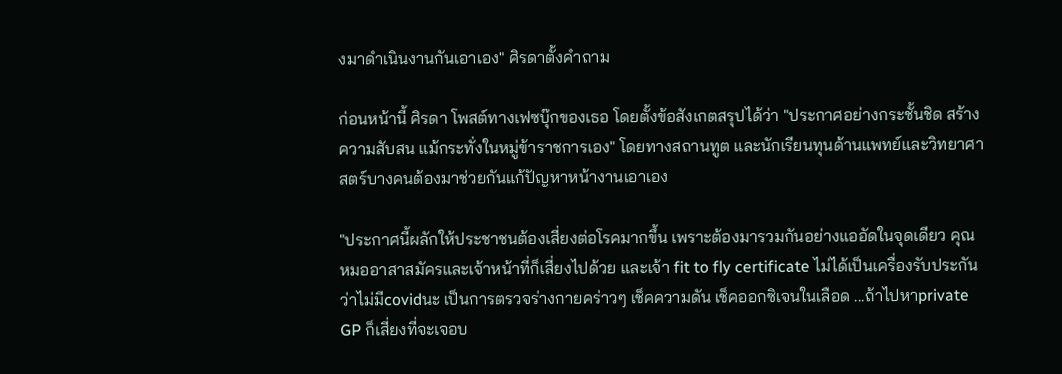งมาดำเนินงานกันเอาเอง" ศิรดาตั้งคำถาม

ก่อนหน้านี้ ศิรดา โพสต์ทางเฟซบุ๊กของเธอ โดยตั้งข้อสังเกตสรุปได้ว่า "ประกาศอย่างกระชั้นชิด สร้างความสับสน แม้กระทั่งในหมู่ข้าราชการเอง" โดยทางสถานทูต และนักเรียนทุนด้านแพทย์และวิทยาศาสตร์บางคนต้องมาช่วยกันแก้ปัญหาหน้างานเอาเอง

"ประกาศนี้ผลักให้ประชาชนต้องเสี่ยงต่อโรคมากขึ้น เพราะต้องมารวมกันอย่างแออัดในจุดเดียว คุณหมออาสาสมัครและเจ้าหน้าที่ก็เสี่ยงไปด้วย และเจ้า fit to fly certificate ไม่ได้เป็นเครื่องรับประกันว่าไม่มีcovidนะ เป็นการตรวจร่างกายคร่าวๆ เช็คความดัน เช็คออกซิเจนในเลือด ...ถ้าไปหาprivate GP ก็เสี่ยงที่จะเจอบ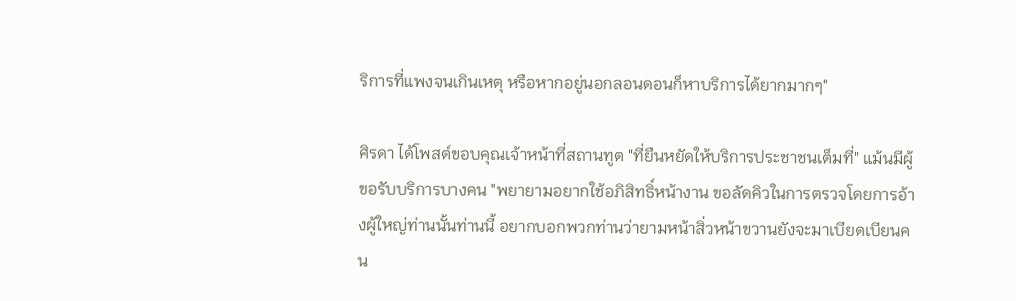ริการที่แพงจนเกินเหตุ หรือหากอยู่นอกลอนดอนก็หาบริการได้ยากมากๆ"

ศิรดา ได้โพสต์ขอบคุณเจ้าหน้าที่สถานทูต "ที่ยืนหยัดให้บริการประชาชนเต็มที่" แม้นมีผู้ขอรับบริการบางคน "พยายามอยากใช้อภิสิทธิ์หน้างาน ขอลัดคิวในการตรวจโดยการอ้างผู้ใหญ่ท่านนั้นท่านนี้ อยากบอกพวกท่านว่ายามหน้าสิ่วหน้าขวานยังจะมาเบียดเบียนคน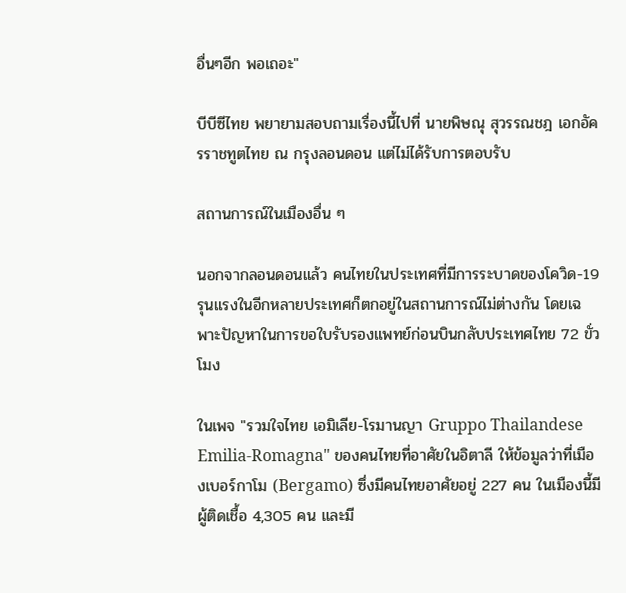อื่นๆอีก พอเถอะ"

บีบีซีไทย พยายามสอบถามเรื่องนี้ไปที่ นายพิษณุ สุวรรณชฎ เอกอัครราชทูตไทย ณ กรุงลอนดอน แต่ไม่ได้รับการตอบรับ

สถานการณ์ในเมืองอื่น ๆ

นอกจากลอนดอนแล้ว คนไทยในประเทศที่มีการระบาดของโควิด-19 รุนแรงในอีกหลายประเทศก็ตกอยู่ในสถานการณ์ไม่ต่างกัน โดยเฉพาะปัญหาในการขอใบรับรองแพทย์ก่อนบินกลับประเทศไทย 72 ขั่วโมง

ในเพจ "รวมใจไทย เอมิเลีย-โรมานญา Gruppo Thailandese Emilia-Romagna" ของคนไทยที่อาศัยในอิตาลี ให้ข้อมูลว่าที่เมืองเบอร์กาโม (Bergamo) ซึ่งมีคนไทยอาศัยอยู่ 227 คน ในเมืองนี้มีผู้ติดเชื้อ 4,305 คน และมี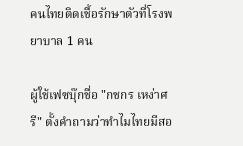คนไทยติดเชื้อรักษาตัวที่โรงพยาบาล 1 คน

ผู้ใช้เฟซบุ๊กชื่อ "กชกร เหง่าศรี" ตั้งคำถามว่าทำไมไทยมีสอ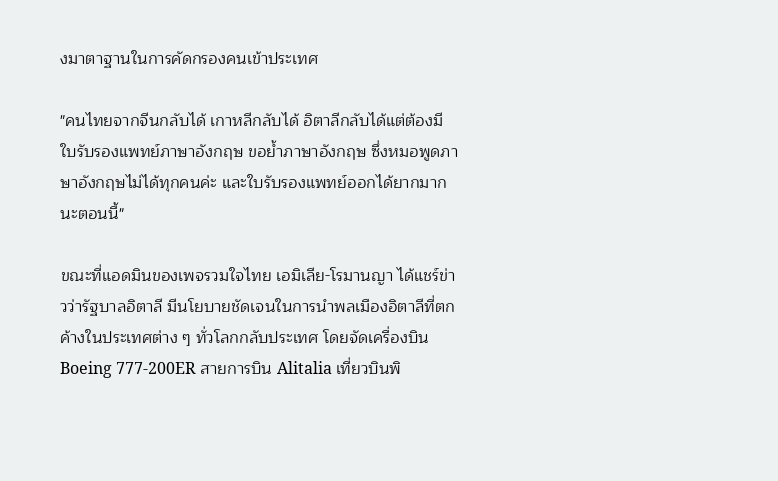งมาตาฐานในการคัดกรองคนเข้าประเทศ

"คนไทยจากจีนกลับได้ เกาหลีกลับได้ อิตาลีกลับได้แต่ต้องมีใบรับรองแพทย์ภาษาอังกฤษ ขอย้ำภาษาอังกฤษ ซึ่งหมอพูดภาษาอังกฤษไม่ได้ทุกคนค่ะ และใบรับรองแพทย์ออกได้ยากมากนะตอนนี้"

ขณะที่แอดมินของเพจรวมใจไทย เอมิเลีย-โรมานญา ได้แชร์ข่าวว่ารัฐบาลอิตาลี มีนโยบายชัดเจนในการนำพลเมืองอิตาลีที่ตกค้างในประเทศต่าง ๆ ทั่วโลกกลับประเทศ โดยจัดเครื่องบิน Boeing 777-200ER สายการบิน Alitalia เที่ยวบินพิ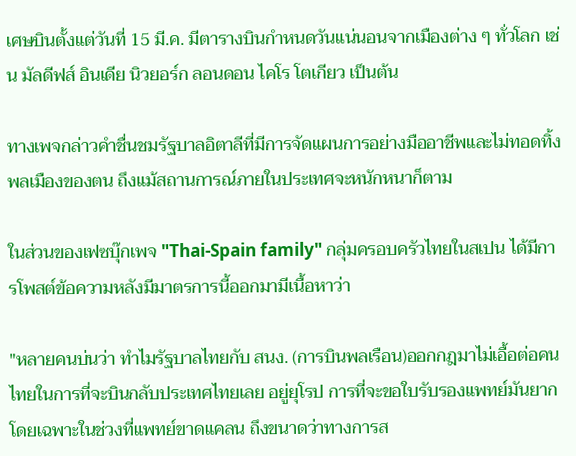เศษบินตั้งแต่วันที่ 15 มี.ค. มีตารางบินกำหนดวันแน่นอนจากเมืองต่าง ๆ ทั่วโลก เช่น มัลดีฟส์ อินเดีย นิวยอร์ก ลอนดอน ไคโร โตเกียว เป็นต้น

ทางเพจกล่าวคำชื่นชมรัฐบาลอิตาลีที่มีการจัดแผนการอย่างมืออาชีพและไม่ทอดทิ้งพลเมืองของตน ถึงแม้สถานการณ์ภายในประเทศจะหนักหนาก็ตาม

ในส่วนของเฟซบุ๊กเพจ "Thai-Spain family" กลุ่มครอบครัวไทยในสเปน ได้มีการโพสต์ข้อความหลังมีมาตรการนี้ออกมามีเนื้อหาว่า

"หลายคนบ่นว่า ทำไมรัฐบาลไทยกับ สนง. (การบินพลเรือน)ออกกฎมาไม่เอื้อต่อคนไทยในการที่จะบินกลับประเทศไทยเลย อยู่ยุโรป การที่จะขอใบรับรองแพทย์มันยาก โดยเฉพาะในช่วงที่แพทย์ขาดแคลน ถึงขนาดว่าทางการส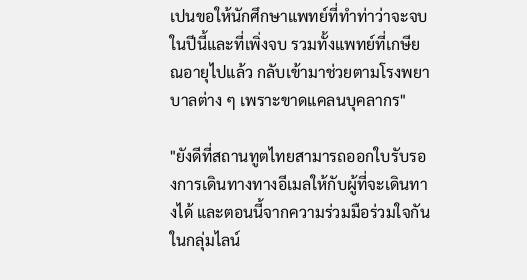เปนขอให้นักศึกษาแพทย์ที่ทำท่าว่าจะจบในปีนี้และที่เพิ่งจบ รวมทั้งแพทย์ที่เกษียณอายุไปแล้ว กลับเข้ามาช่วยตามโรงพยาบาลต่าง ๆ เพราะขาดแคลนบุคลากร"

"ยังดีที่สถานทูตไทยสามารถออกใบรับรองการเดินทางทางอีเมลให้กับผู้ที่จะเดินทางได้ และตอนนี้จากความร่วมมือร่วมใจกันในกลุ่มไลน์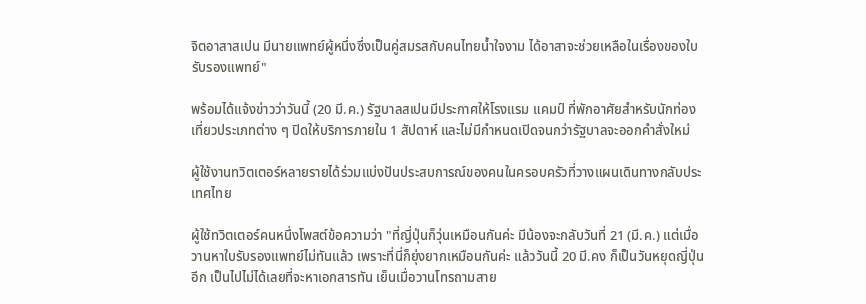จิตอาสาสเปน มีนายแพทย์ผู้หนึ่งซึ่งเป็นคู่สมรสกับคนไทยน้ำใจงาม ได้อาสาจะช่วยเหลือในเรื่องของใบรับรองแพทย์"

พร้อมได้แจ้งข่าวว่าวันนี้ (20 มี.ค.) รัฐบาลสเปนมีประกาศให้โรงแรม แคมป์ ที่พักอาศัยสำหรับนักท่องเที่ยวประเภทต่าง ๆ ปิดให้บริการภายใน 1 สัปดาห์ และไม่มีกำหนดเปิดจนกว่ารัฐบาลจะออกคำสั่งใหม่

ผู้ใช้งานทวิตเตอร์หลายรายได้ร่วมแบ่งปันประสบการณ์ของคนในครอบครัวที่วางแผนเดินทางกลับประเทศไทย

ผู้ใช้ทวิตเตอร์คนหนึ่งโพสต์ข้อความว่า "ที่ญี่ปุ่นก็วุ่นเหมือนกันค่ะ มีน้องจะกลับวันที่ 21 (มี.ค.) แต่เมื่อวานหาใบรับรองแพทย์ไม่ทันแล้ว เพราะที่นี่ก็ยุ่งยากเหมือนกันค่ะ แล้ววันนี้ 20 มี.คง ก็เป็นวันหยุดญี่ปุ่นอีก เป็นไปไม่ได้เลยที่จะหาเอกสารทัน เย็นเมื่อวานโทรถามสาย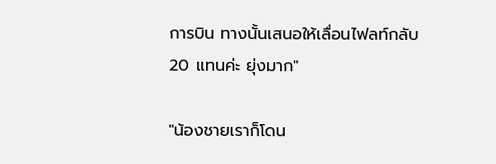การบิน ทางนั้นเสนอให้เลื่อนไฟลท์กลับ 20 แทนค่ะ ยุ่งมาก"

"น้องชายเราก็โดน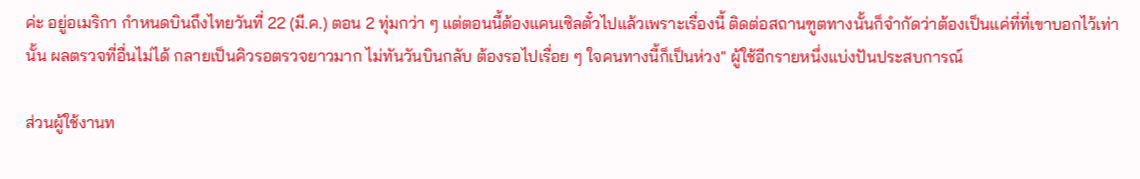ค่ะ อยู่อเมริกา กำหนดบินถึงไทยวันที่ 22 (มี.ค.) ตอน 2 ทุ่มกว่า ๆ แต่ตอนนี้ต้องแคนเซิลตั๋วไปแล้วเพราะเรื่องนี้ ติดต่อสถานฑูตทางนั้นก็จำกัดว่าต้องเป็นแค่ที่ที่เขาบอกไว้เท่านั้น ผลตรวจที่อื่นไม่ได้ กลายเป็นคิวรอตรวจยาวมาก ไม่ทันวันบินกลับ ต้องรอไปเรื่อย ๆ ใจคนทางนี้ก็เป็นห่วง" ผู้ใช้อีกรายหนึ่งแบ่งปันประสบการณ์

ส่วนผู้ใช้งานท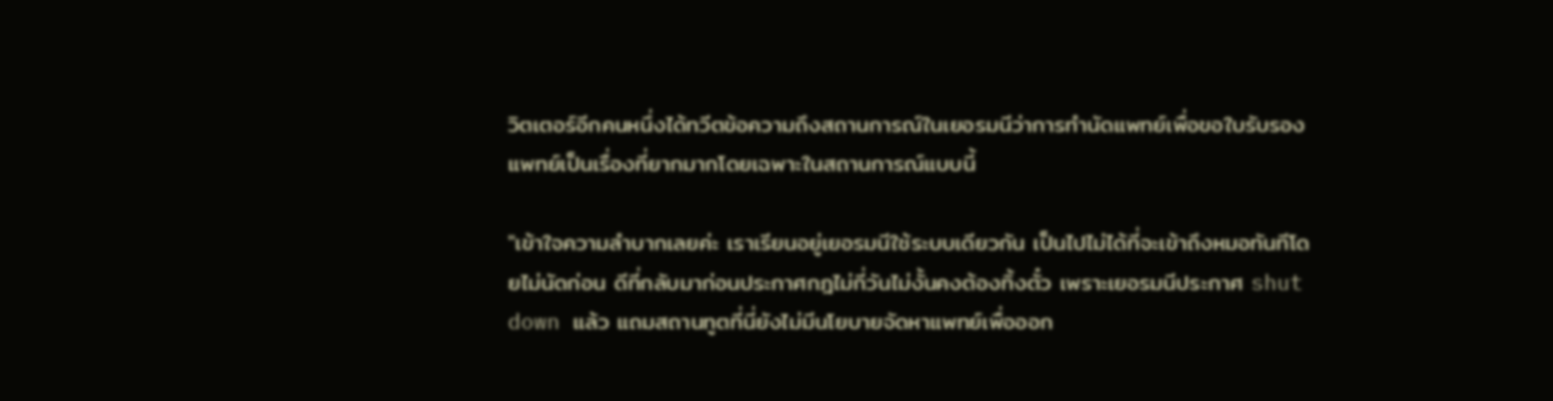วิตเตอร์อีกคนหนึ่งได้ทวีตข้อความถึงสถานการณ์ในเยอรมนีว่าการทำนัดแพทย์เพื่อขอใบรับรองแพทย์เป็นเรื่องที่ยากมากโดยเฉพาะในสถานการณ์แบบนี้

"เข้าใจความลำบากเลยค่ะ เราเรียนอยู่เยอรมนีใช้ระบบเดียวกัน เป็นไปไม่ได้ที่จะเข้าถึงหมอทันทีโดยไม่นัดก่อน ดีที่กลับมาก่อนประกาศกฎไม่กี่วันไม่งั้นคงต้องทิ้งตั๋ว เพราะเยอรมนีประกาศ shut down แล้ว แถมสถานทูตที่นี่ยังไม่มีนโยบายจัดหาแพทย์เพื่อออก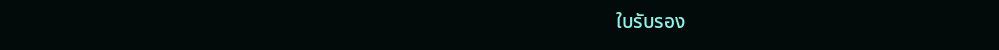ใบรับรอง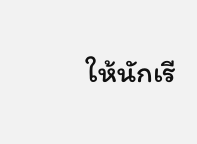ให้นักเรี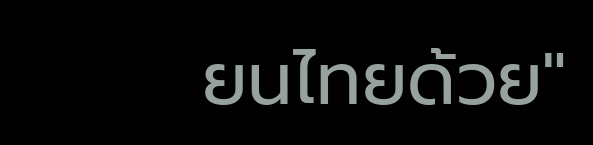ยนไทยด้วย"